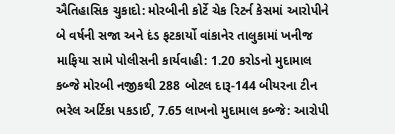ઐતિહાસિક ચુકાદો: મોરબીની કોર્ટે ચેક રિટર્ન કેસમાં આરોપીને બે વર્ષની સજા અને દંડ ફટકાર્યો વાંકાનેર તાલુકામાં ખનીજ માફિયા સામે પોલીસની કાર્યવાહી: 1.20 કરોડનો મુદામાલ કબ્જે મોરબી નજીકથી 288 બોટલ દારૂ-144 બીયરના ટીન ભરેલ અર્ટિકા પકડાઈ, 7.65 લાખનો મુદામાલ કબ્જે: આરોપી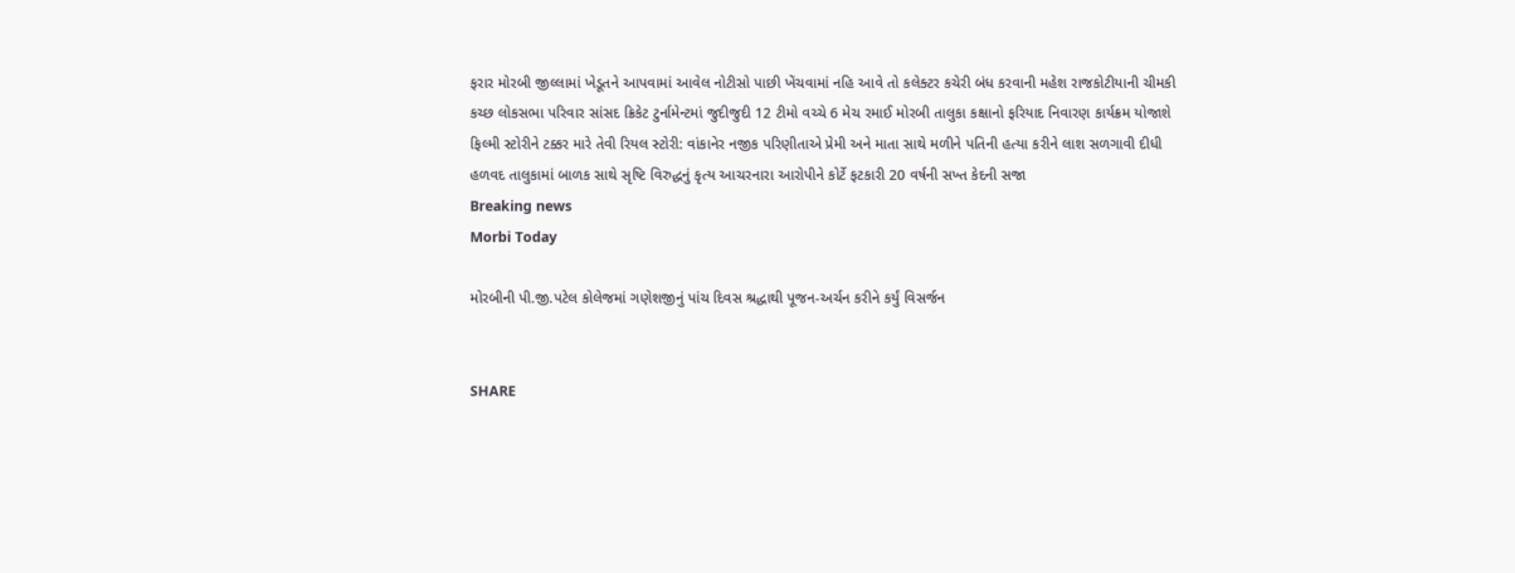ફરાર મોરબી જીલ્લામાં ખેડૂતને આપવામાં આવેલ નોટીસો પાછી ખેંચવામાં નહિ આવે તો કલેક્ટર કચેરી બંધ કરવાની મહેશ રાજકોટીયાની ચીમકી કચ્છ લોકસભા પરિવાર સાંસદ ક્રિકેટ ટુર્નામેન્ટમાં જુદીજુદી 12 ટીમો વચ્ચે 6 મેચ રમાઈ મોરબી તાલુકા કક્ષાનો ફરિયાદ નિવારણ કાર્યક્રમ યોજાશે ફિલ્મી સ્ટોરીને ટક્કર મારે તેવી રિયલ સ્ટોરી: વાંકાનેર નજીક પરિણીતાએ પ્રેમી અને માતા સાથે મળીને પતિની હત્યા કરીને લાશ સળગાવી દીધી હળવદ તાલુકામાં બાળક સાથે સૃષ્ટિ વિરુદ્ધનું કૃત્ય આચરનારા આરોપીને કોર્ટે ફટકારી 20 વર્ષની સખ્ત કેદની સજા
Breaking news
Morbi Today

મોરબીની પી.જી.પટેલ કોલેજમાં ગણેશજીનું પાંચ દિવસ શ્રદ્ધાથી પૂજન-અર્ચન કરીને કર્યું વિસર્જન


SHARE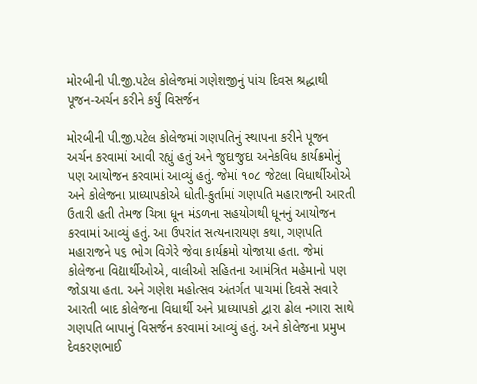મોરબીની પી.જી.પટેલ કોલેજમાં ગણેશજીનું પાંચ દિવસ શ્રદ્ધાથી પૂજન-અર્ચન કરીને કર્યું વિસર્જન

મોરબીની પી.જી.પટેલ કોલેજમાં ગણપતિનું સ્થાપના કરીને પૂજન અર્ચન કરવામાં આવી રહ્યું હતું અને જુદાજુદા અનેકવિધ કાર્યક્રમોનું પણ આયોજન કરવામાં આવ્યું હતું. જેમાં ૧૦૮ જેટલા વિધાર્થીઓએ અને કોલેજના પ્રાધ્યાપકોએ ધોતી-કુર્તામાં ગણપતિ મહારાજની આરતી ઉતારી હતી તેમજ ચિત્રા ધૂન મંડળના સહયોગથી ધૂનનું આયોજન કરવામાં આવ્યું હતું. આ ઉપરાંત સત્યનારાયણ કથા, ગણપતિ મહારાજને ૫૬ ભોગ વિગેરે જેવા કાર્યક્રમો યોજાયા હતા. જેમાં કોલેજના વિદ્યાર્થીઓએ, વાલીઓ સહિતના આમંત્રિત મહેમાનો પણ જોડાયા હતા. અને ગણેશ મહોત્સવ અંતર્ગત પાચમાં દિવસે સવારે આરતી બાદ કોલેજના વિધાર્થી અને પ્રાધ્યાપકો દ્વારા ઢોલ નગારા સાથે ગણપતિ બાપાનું વિસર્જન કરવામાં આવ્યું હતું. અને કોલેજના પ્રમુખ દેવકરણભાઈ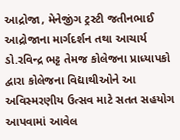આદ્રોજા, મેનેજીંગ ટ્રસ્ટી જતીનભાઈ આદ્રોજાના માર્ગદર્શન તથા આચાર્ય ડો.રવિન્દ્ર ભટ્ટ તેમજ કોલેજના પ્રાધ્યાપકો દ્વારા કોલેજના વિદ્યાથીઓને આ અવિસ્મરણીય ઉત્સવ માટે સતત સહયોગ આપવામાં આવેલ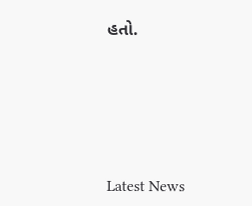હતો.






Latest News